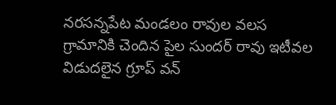నరసన్నపేట మండలం రావుల వలస గ్రామానికి చెందిన పైల సుందర్ రావు ఇటీవల విడుదలైన గ్రూప్ వన్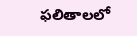ఫలితాలలో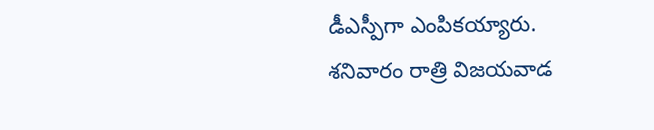డీఎస్పీగా ఎంపికయ్యారు. శనివారం రాత్రి విజయవాడ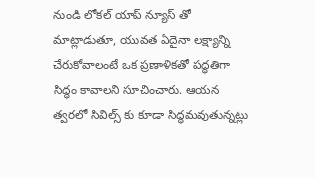నుండి లోకల్ యాప్ న్యూస్ తో మాట్లాడుతూ, యువత ఏదైనా లక్ష్యాన్ని చేరుకోవాలంటే ఒక ప్రణాళికతో పద్ధతిగా సిద్ధం కావాలని సూచించారు. ఆయన త్వరలో సివిల్స్ కు కూడా సిద్ధమవుతున్నట్లు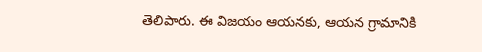తెలిపారు. ఈ విజయం ఆయనకు, ఆయన గ్రామానికి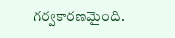గర్వకారణమైంది.